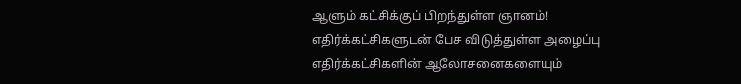ஆளும் கட்சிக்குப் பிறந்துள்ள ஞானம்! எதிர்க்கட்சிகளுடன் பேச விடுத்துள்ள அழைப்பு
எதிர்க்கட்சிகளின் ஆலோசனைகளையும்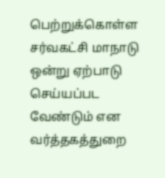பெற்றுக்கொள்ள சர்வகட்சி மாநாடு ஒன்று ஏற்பாடு செய்யப்பட வேண்டும் என வர்த்தகத்துறை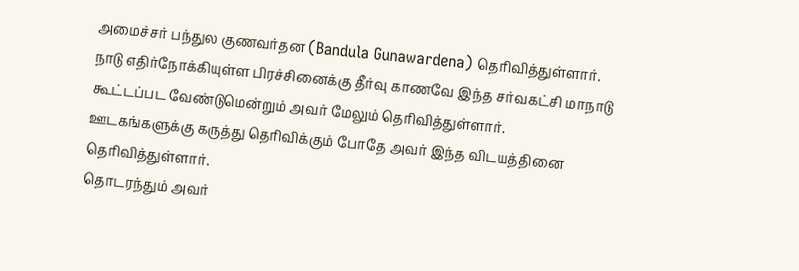அமைச்சர் பந்துல குணவர்தன (Bandula Gunawardena) தெரிவித்துள்ளார்.
நாடு எதிர்நோக்கியுள்ள பிரச்சினைக்கு தீர்வு காணவே இந்த சர்வகட்சி மாநாடு கூட்டப்பட வேண்டுமென்றும் அவர் மேலும் தெரிவித்துள்ளார்.
ஊடகங்களுக்கு கருத்து தெரிவிக்கும் போதே அவர் இந்த விடயத்தினை தெரிவித்துள்ளார்.
தொடரந்தும் அவர்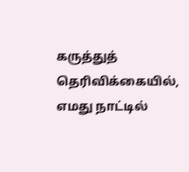கருத்துத் தெரிவிக்கையில்,
எமது நாட்டில்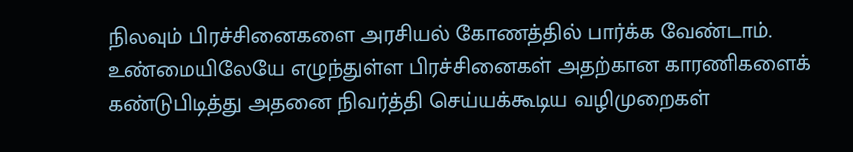நிலவும் பிரச்சினைகளை அரசியல் கோணத்தில் பார்க்க வேண்டாம். உண்மையிலேயே எழுந்துள்ள பிரச்சினைகள் அதற்கான காரணிகளைக் கண்டுபிடித்து அதனை நிவர்த்தி செய்யக்கூடிய வழிமுறைகள்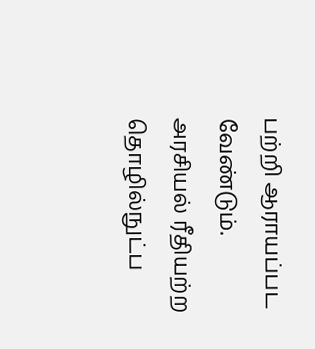பற்றி ஆராயப்பட வேண்டும்.
அரசியல் ரீதியற்ற தொழில்நுட்ப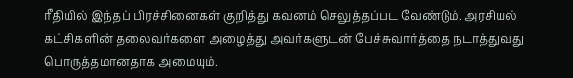ரீதியில் இந்தப் பிரச்சினைகள் குறித்து கவனம் செலுத்தப்பட வேண்டும். அரசியல் கட்சிகளின் தலைவர்களை அழைத்து அவர்களுடன் பேச்சுவார்த்தை நடாத்துவது பொருத்தமானதாக அமையும்.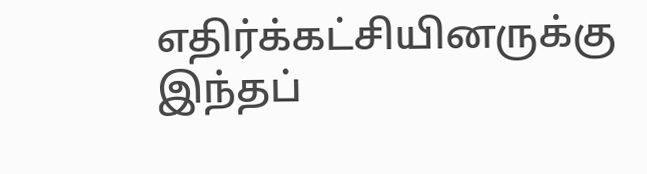எதிர்க்கட்சியினருக்கு இந்தப்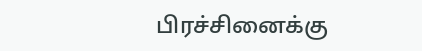பிரச்சினைக்கு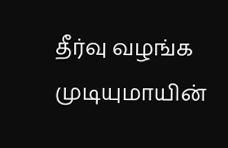தீர்வு வழங்க முடியுமாயின்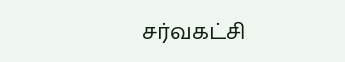சர்வகட்சி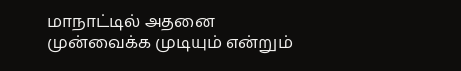மாநாட்டில் அதனை முன்வைக்க முடியும் என்றும்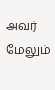அவர் மேலும்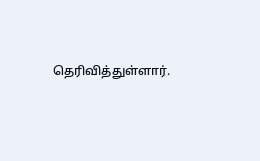தெரிவித்துள்ளார்.